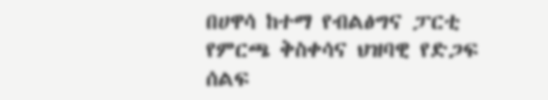በሀዋሳ ከተማ የብልፅግና ፓርቲ የምርጫ ቅስቀሳና ህዝባዊ የድጋፍ ሰልፍ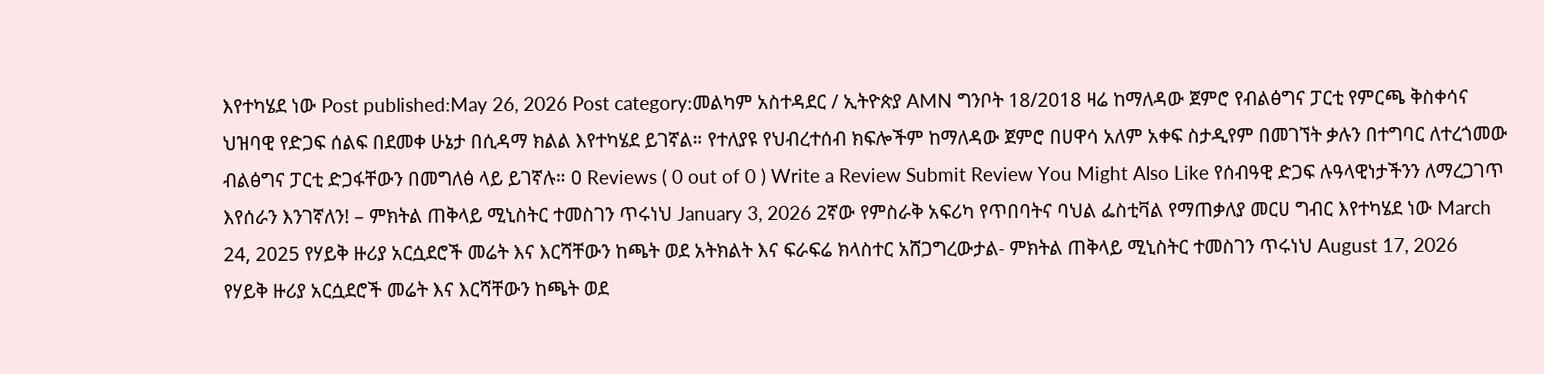እየተካሄደ ነው Post published:May 26, 2026 Post category:መልካም አስተዳደር / ኢትዮጵያ AMN ግንቦት 18/2018 ዛሬ ከማለዳው ጀምሮ የብልፅግና ፓርቲ የምርጫ ቅስቀሳና ህዝባዊ የድጋፍ ሰልፍ በደመቀ ሁኔታ በሲዳማ ክልል እየተካሄደ ይገኛል። የተለያዩ የህብረተሰብ ክፍሎችም ከማለዳው ጀምሮ በሀዋሳ አለም አቀፍ ስታዲየም በመገኘት ቃሉን በተግባር ለተረጎመው ብልፅግና ፓርቲ ድጋፋቸውን በመግለፅ ላይ ይገኛሉ። 0 Reviews ( 0 out of 0 ) Write a Review Submit Review You Might Also Like የሰብዓዊ ድጋፍ ሉዓላዊነታችንን ለማረጋገጥ እየሰራን እንገኛለን! – ምክትል ጠቅላይ ሚኒስትር ተመስገን ጥሩነህ January 3, 2026 2ኛው የምስራቅ አፍሪካ የጥበባትና ባህል ፌስቲቫል የማጠቃለያ መርሀ ግብር እየተካሄደ ነው March 24, 2025 የሃይቅ ዙሪያ አርሷደሮች መሬት እና እርሻቸውን ከጫት ወደ አትክልት እና ፍራፍሬ ክላስተር አሸጋግረውታል- ምክትል ጠቅላይ ሚኒስትር ተመስገን ጥሩነህ August 17, 2026
የሃይቅ ዙሪያ አርሷደሮች መሬት እና እርሻቸውን ከጫት ወደ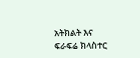አትክልት እና ፍራፍሬ ክላስተር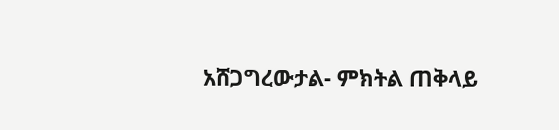አሸጋግረውታል- ምክትል ጠቅላይ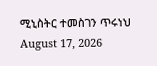ሚኒስትር ተመስገን ጥሩነህ August 17, 2026